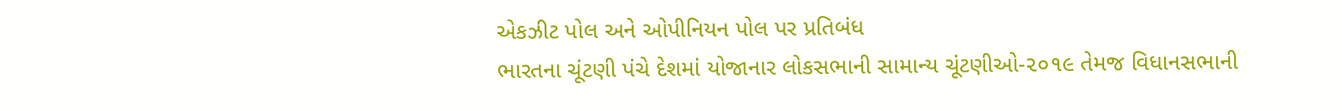એકઝીટ પોલ અને ઓપીનિયન પોલ પર પ્રતિબંધ
ભારતના ચૂંટણી પંચે દેશમાં યોજાનાર લોકસભાની સામાન્ય ચૂંટણીઓ-૨૦૧૯ તેમજ વિધાનસભાની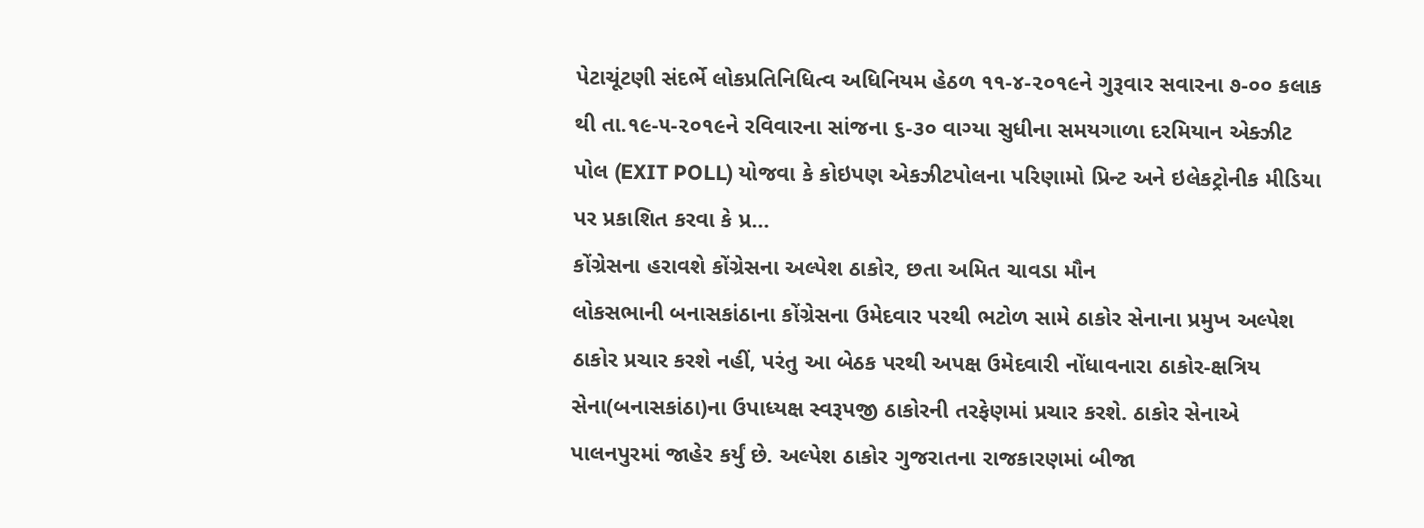પેટાચૂંટણી સંદર્ભે લોકપ્રતિનિધિત્વ અધિનિયમ હેઠળ ૧૧-૪-૨૦૧૯ને ગુરૂવાર સવારના ૭-૦૦ કલાક થી તા.૧૯-૫-૨૦૧૯ને રવિવારના સાંજના ૬-૩૦ વાગ્યા સુધીના સમયગાળા દરમિયાન એક્ઝીટ પોલ (EXIT POLL) યોજવા કે કોઇપણ એકઝીટપોલના પરિણામો પ્રિન્ટ અને ઇલેકટ્રોનીક મીડિયા પર પ્રકાશિત કરવા કે પ્ર...
કોંગ્રેસના હરાવશે કોંગ્રેસના અલ્પેશ ઠાકોર, છતા અમિત ચાવડા મૌન
લોકસભાની બનાસકાંઠાના કોંગ્રેસના ઉમેદવાર પરથી ભટોળ સામે ઠાકોર સેનાના પ્રમુખ અલ્પેશ ઠાકોર પ્રચાર કરશે નહીં, પરંતુ આ બેઠક પરથી અપક્ષ ઉમેદવારી નોંધાવનારા ઠાકોર-ક્ષત્રિય સેના(બનાસકાંઠા)ના ઉપાધ્યક્ષ સ્વરૂપજી ઠાકોરની તરફેણમાં પ્રચાર કરશે. ઠાકોર સેનાએ પાલનપુરમાં જાહેર કર્યું છે. અલ્પેશ ઠાકોર ગુજરાતના રાજકારણમાં બીજા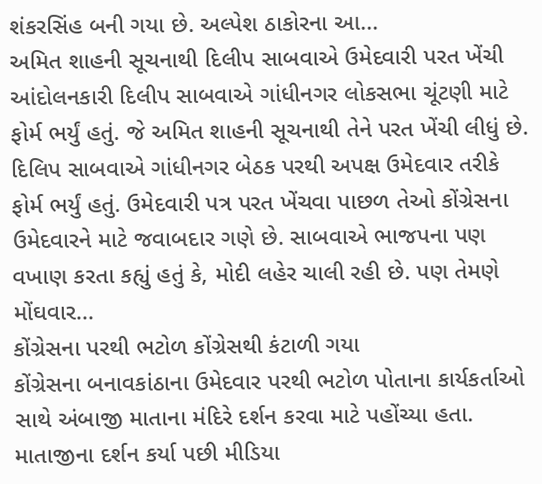શંકરસિંહ બની ગયા છે. અલ્પેશ ઠાકોરના આ...
અમિત શાહની સૂચનાથી દિલીપ સાબવાએ ઉમેદવારી પરત ખેંચી
આંદોલનકારી દિલીપ સાબવાએ ગાંધીનગર લોકસભા ચૂંટણી માટે ફોર્મ ભર્યું હતું. જે અમિત શાહની સૂચનાથી તેને પરત ખેંચી લીધું છે. દિલિપ સાબવાએ ગાંધીનગર બેઠક પરથી અપક્ષ ઉમેદવાર તરીકે ફોર્મ ભર્યું હતું. ઉમેદવારી પત્ર પરત ખેંચવા પાછળ તેઓ કોંગ્રેસના ઉમેદવારને માટે જવાબદાર ગણે છે. સાબવાએ ભાજપના પણ વખાણ કરતા કહ્યું હતું કે, મોદી લહેર ચાલી રહી છે. પણ તેમણે મોંઘવાર...
કોંગ્રેસના પરથી ભટોળ કોંગ્રેસથી કંટાળી ગયા
કોંગ્રેસના બનાવકાંઠાના ઉમેદવાર પરથી ભટોળ પોતાના કાર્યકર્તાઓ સાથે અંબાજી માતાના મંદિરે દર્શન કરવા માટે પહોંચ્યા હતા. માતાજીના દર્શન કર્યા પછી મીડિયા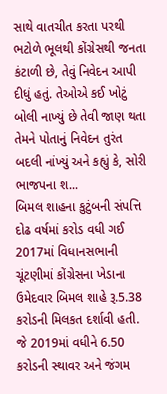સાથે વાતચીત કરતા પરથી ભટોળે ભૂલથી કોંગ્રેસથી જનતા કંટાળી છે, તેવું નિવેદન આપી દીધું હતું. તેઓએ કઈ ખોટું બોલી નાખ્યું છે તેવી જાણ થતા તેમને પોતાનું નિવેદન તુરંત બદલી નાંખ્યું અને કહ્યું કે, સોરી ભાજપના શ...
બિમલ શાહના કુટુંબની સંપત્તિ દોઢ વર્ષમાં કરોડ વધી ગઈ
2017માં વિધાનસભાની ચૂંટણીમાં કોંગ્રેસના ખેડાના ઉમેદવાર બિમલ શાહે રૂ.5.38 કરોડની મિલકત દર્શાવી હતી. જે 2019માં વધીને 6.50 કરોડની સ્થાવર અને જંગમ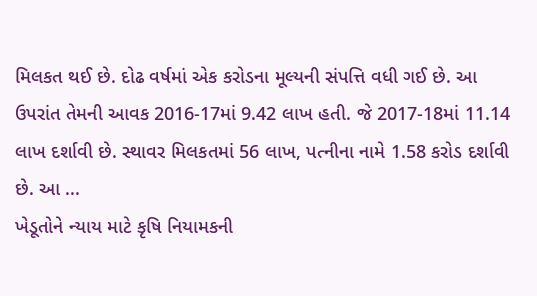મિલકત થઈ છે. દોઢ વર્ષમાં એક કરોડના મૂલ્યની સંપત્તિ વધી ગઈ છે. આ ઉપરાંત તેમની આવક 2016-17માં 9.42 લાખ હતી. જે 2017-18માં 11.14 લાખ દર્શાવી છે. સ્થાવર મિલકતમાં 56 લાખ, પત્નીના નામે 1.58 કરોડ દર્શાવી છે. આ ...
ખેડૂતોને ન્યાય માટે કૃષિ નિયામકની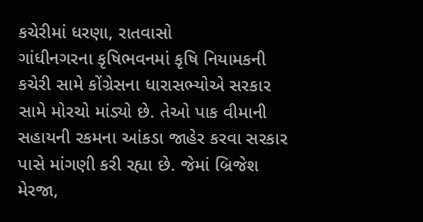કચેરીમાં ધરણા, રાતવાસો
ગાંધીનગરના કૃષિભવનમાં કૃષિ નિયામકની કચેરી સામે કોંગ્રેસના ધારાસભ્યોએ સરકાર સામે મોરચો માંડ્યો છે. તેઓ પાક વીમાની સહાયની રકમના આંકડા જાહેર કરવા સરકાર પાસે માંગણી કરી રહ્યા છે. જેમાં બ્રિજેશ મેરજા,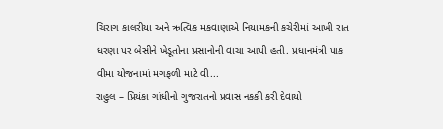ચિરાગ કાલરીયા અને ઋત્વિક મકવાણાએ નિયામકની કચેરીમાં આખી રાત ધરણા પર બેસીને ખેડૂતોના પ્રસાનોની વાચા આપી હતી. પ્રધાનમંત્રી પાક વીમા યોજનામાં મગફળી માટે વી...
રાહુલ – પ્રિયંકા ગાંધીનો ગુજરાતનો પ્રવાસ નકકી કરી દેવાયો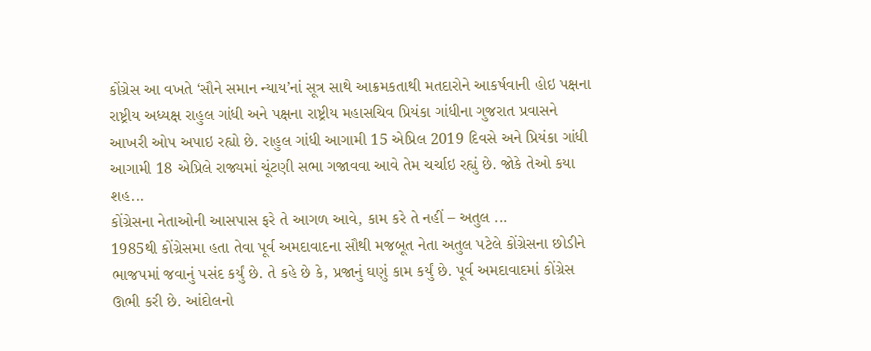કોંગ્રેસ આ વખતે ‘સૌને સમાન ન્યાય’નાં સૂત્ર સાથે આક્રમકતાથી મતદારોને આકર્ષવાની હોઇ પક્ષના રાષ્ટ્રીય અધ્યક્ષ રાહુલ ગાંધી અને પક્ષના રાષ્ટ્રીય મહાસચિવ પ્રિયંકા ગાંધીના ગુજરાત પ્રવાસને આખરી ઓપ અપાઇ રહ્યો છે. રાહુલ ગાંધી આગામી 15 એપ્રિલ 2019 દિવસે અને પ્રિયંકા ગાંધી આગામી 18 એપ્રિલે રાજ્યમાં ચૂંટણી સભા ગજાવવા આવે તેમ ચર્ચાઇ રહ્યું છે. જોકે તેઓ કયા શહ...
કોંગ્રેસના નેતાઓની આસપાસ ફરે તે આગળ આવે, કામ કરે તે નહીં – અતુલ ...
1985થી કોંગ્રેસમા હતા તેવા પૂર્વ અમદાવાદના સૌથી મજબૂત નેતા અતુલ પટેલે કોંગ્રેસના છોડીને ભાજપમાં જવાનું પસંદ કર્યું છે. તે કહે છે કે, પ્રજાનું ઘણું કામ કર્યું છે. પૂર્વ અમદાવાદમાં કોંગ્રેસ ઊભી કરી છે. આંદોલનો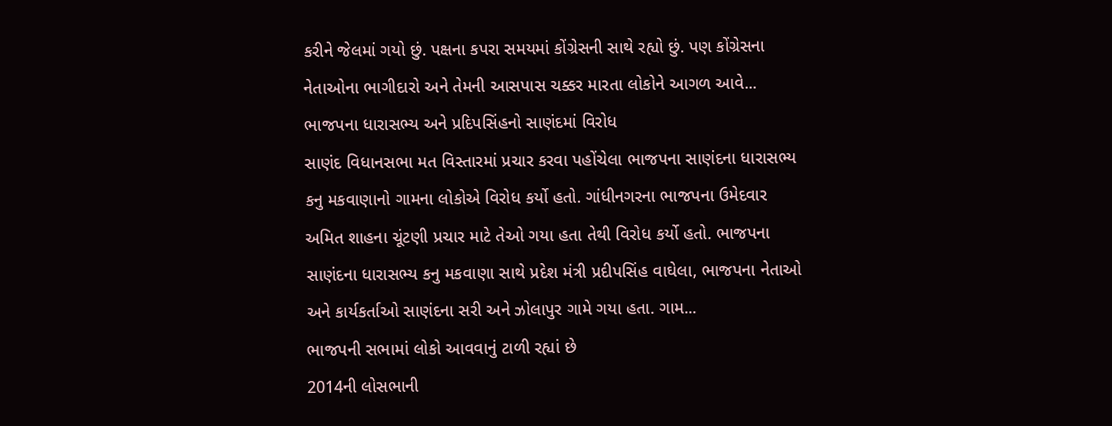કરીને જેલમાં ગયો છું. પક્ષના કપરા સમયમાં કોંગ્રેસની સાથે રહ્યો છું. પણ કોંગ્રેસના નેતાઓના ભાગીદારો અને તેમની આસપાસ ચક્કર મારતા લોકોને આગળ આવે...
ભાજપના ધારાસભ્ય અને પ્રદિપસિંહનો સાણંદમાં વિરોધ
સાણંદ વિધાનસભા મત વિસ્તારમાં પ્રચાર કરવા પહોંચેલા ભાજપના સાણંદના ધારાસભ્ય કનુ મકવાણાનો ગામના લોકોએ વિરોધ કર્યો હતો. ગાંધીનગરના ભાજપના ઉમેદવાર અમિત શાહના ચૂંટણી પ્રચાર માટે તેઓ ગયા હતા તેથી વિરોધ કર્યો હતો. ભાજપના સાણંદના ધારાસભ્ય કનુ મકવાણા સાથે પ્રદેશ મંત્રી પ્રદીપસિંહ વાઘેલા, ભાજપના નેતાઓ અને કાર્યકર્તાઓ સાણંદના સરી અને ઝોલાપુર ગામે ગયા હતા. ગામ...
ભાજપની સભામાં લોકો આવવાનું ટાળી રહ્યાં છે
2014ની લોસભાની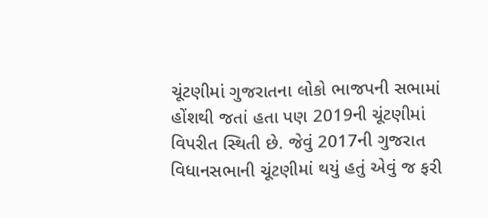ચૂંટણીમાં ગુજરાતના લોકો ભાજપની સભામાં હોંશથી જતાં હતા પણ 2019ની ચૂંટણીમાં વિપરીત સ્થિતી છે. જેવું 2017ની ગુજરાત વિધાનસભાની ચૂંટણીમાં થયું હતું એવું જ ફરી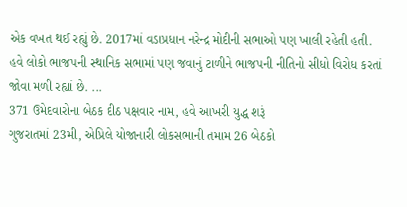એક વખત થઈ રહ્યું છે. 2017માં વડાપ્રધાન નરેન્દ્ર મોદીની સભાઓ પણ ખાલી રહેતી હતી. હવે લોકો ભાજપની સ્થાનિક સભામાં પણ જવાનું ટાળીને ભાજપની નીતિનો સીધો વિરોધ કરતાં જોવા મળી રહ્યાં છે. ...
371 ઉમેદવારોના બેઠક દીઠ પક્ષવાર નામ, હવે આખરી યુદ્ધ શરૂં
ગુજરાતમાં 23મી, એપ્રિલે યોજાનારી લોકસભાની તમામ 26 બેઠકો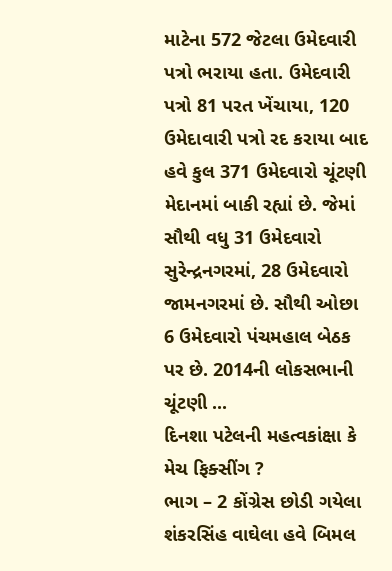માટેના 572 જેટલા ઉમેદવારી પત્રો ભરાયા હતા. ઉમેદવારી પત્રો 81 પરત ખેંચાયા, 120 ઉમેદાવારી પત્રો રદ કરાયા બાદ હવે કુલ 371 ઉમેદવારો ચૂંટણી મેદાનમાં બાકી રહ્યાં છે. જેમાં સૌથી વધુ 31 ઉમેદવારો સુરેન્દ્રનગરમાં, 28 ઉમેદવારો જામનગરમાં છે. સૌથી ઓછા 6 ઉમેદવારો પંચમહાલ બેઠક પર છે. 2014ની લોકસભાની ચૂંટણી ...
દિનશા પટેલની મહત્વકાંક્ષા કે મેચ ફિક્સીંગ ?
ભાગ – 2 કોંગ્રેસ છોડી ગયેલા શંકરસિંહ વાઘેલા હવે બિમલ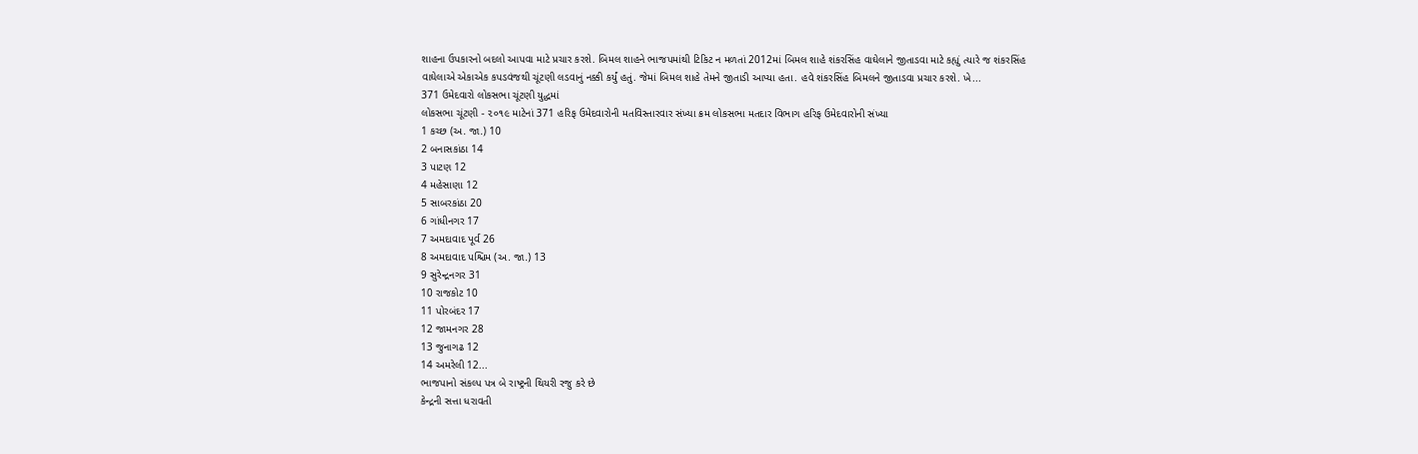શાહના ઉપકારનો બદલો આપવા માટે પ્રચાર કરશે. બિમલ શાહને ભાજપમાંથી ટિકિટ ન મળતાં 2012માં બિમલ શાહે શંકરસિંહ વાઘેલાને જીતાડવા માટે કહ્યું ત્યારે જ શંકરસિંહ વાઘેલાએ એકાએક કપડવંજથી ચૂંટણી લડવાનું નક્કી કર્યું હતું. જેમાં બિમલ શાહે તેમને જીતાડી આપ્યા હતા. હવે શંકરસિંહ બિમલને જીતાડવા પ્રચાર કરશે. ખે...
371 ઉમેદવારો લોકસભા ચૂંટણી યુદ્ધમાં
લોકસભા ચૂંટણી - ૨૦૧૯ માટેનાં 371 હરિફ ઉમેદવારોની મતવિસ્તારવાર સંખ્યા ક્રમ લોકસભા મતદાર વિભાગ હરિફ ઉમેદવારોની સંખ્યા
1 કચ્છ (અ. જા.) 10
2 બનાસકાંઠા 14
3 પાટણ 12
4 મહેસાણા 12
5 સાબરકાંઠા 20
6 ગાંધીનગર 17
7 અમદાવાદ પૂર્વ 26
8 અમદાવાદ પશ્ચિમ (અ. જા.) 13
9 સુરેન્દ્રનગર 31
10 રાજકોટ 10
11 પોરબંદર 17
12 જામનગર 28
13 જુનાગઢ 12
14 અમરેલી 12...
ભાજપાનો સંકલ્પ પત્ર બે રાષ્ટ્રની થિયરી રજુ કરે છે
કેન્દ્રની સત્તા ધરાવતી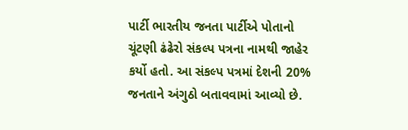પાર્ટી ભારતીય જનતા પાર્ટીએ પોતાનો ચૂંટણી ઢંઢેરો સંકલ્પ પત્રના નામથી જાહેર કર્યો હતો. આ સંકલ્પ પત્રમાં દેશની 20% જનતાને અંગુઠો બતાવવામાં આવ્યો છે.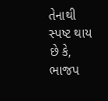તેનાથી સ્પષ્ટ થાય છે કે, ભાજપ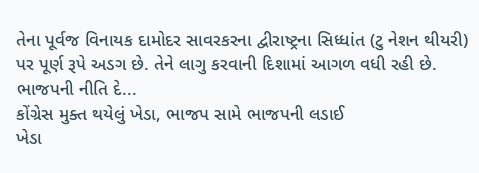તેના પૂર્વજ વિનાયક દામોદર સાવરકરના દ્વીરાષ્ટ્રના સિધ્ધાંત (ટુ નેશન થીયરી) પર પૂર્ણ રૂપે અડગ છે. તેને લાગુ કરવાની દિશામાં આગળ વધી રહી છે. ભાજપની નીતિ દે...
કોંગ્રેસ મુક્ત થયેલું ખેડા, ભાજપ સામે ભાજપની લડાઈ
ખેડા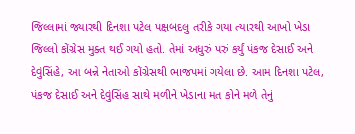જિલ્લામાં જ્યારથી દિનશા પટેલ પક્ષબદલુ તરીકે ગયા ત્યારથી આખો ખેડા જિલ્લો કોંગ્રેસ મુક્ત થઈ ગયો હતો. તેમાં અધુરું પરું કર્યું પંકજ દેસાઈ અને દેવુંસિંહે, આ બન્ને નેતાઓ કોંગ્રેસથી ભાજપમાં ગયેલા છે. આમ દિનશા પટેલ, પંકજ દેસાઈ અને દેવુંસિંહ સાથે મળીને ખેડાના મત કોને મળે તેનું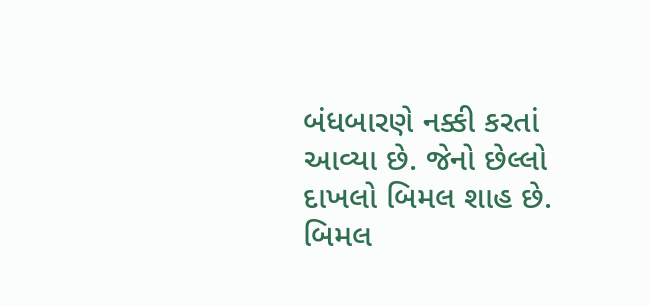બંધબારણે નક્કી કરતાં આવ્યા છે. જેનો છેલ્લો દાખલો બિમલ શાહ છે. બિમલ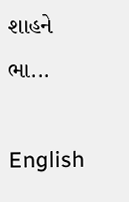શાહને ભા...

English